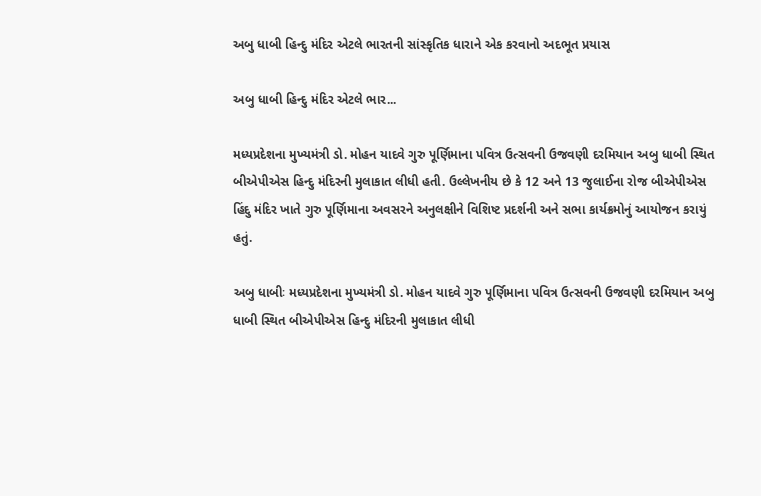અબુ ધાબી હિન્દુ મંદિર એટલે ભારતની સાંસ્કૃતિક ધારાને એક કરવાનો અદભૂત પ્રયાસ

અબુ ધાબી હિન્દુ મંદિર એટલે ભાર...

મધ્યપ્રદેશના મુખ્યમંત્રી ડો. મોહન યાદવે ગુરુ પૂર્ણિમાના પવિત્ર ઉત્સવની ઉજવણી દરમિયાન અબુ ધાબી સ્થિત બીએપીએસ હિન્દુ મંદિરની મુલાકાત લીધી હતી. ઉલ્લેખનીય છે કે 12 અને 13 જુલાઈના રોજ બીએપીએસ હિંદુ મંદિર ખાતે ગુરુ પૂર્ણિમાના અવસરને અનુલક્ષીને વિશિષ્ટ પ્રદર્શની અને સભા કાર્યક્રમોનું આયોજન કરાયું હતું.

અબુ ધાબીઃ મધ્યપ્રદેશના મુખ્યમંત્રી ડો. મોહન યાદવે ગુરુ પૂર્ણિમાના પવિત્ર ઉત્સવની ઉજવણી દરમિયાન અબુ ધાબી સ્થિત બીએપીએસ હિન્દુ મંદિરની મુલાકાત લીધી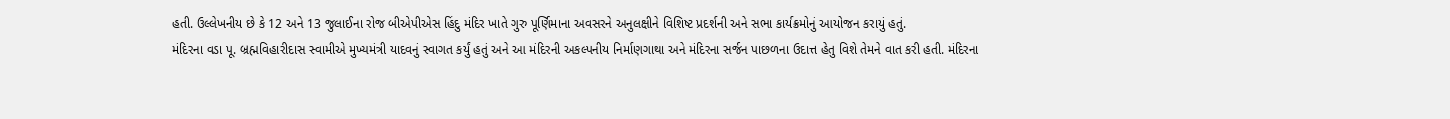હતી. ઉલ્લેખનીય છે કે 12 અને 13 જુલાઈના રોજ બીએપીએસ હિંદુ મંદિર ખાતે ગુરુ પૂર્ણિમાના અવસરને અનુલક્ષીને વિશિષ્ટ પ્રદર્શની અને સભા કાર્યક્રમોનું આયોજન કરાયું હતું.
મંદિરના વડા પૂ. બ્રહ્મવિહારીદાસ સ્વામીએ મુખ્યમંત્રી યાદવનું સ્વાગત કર્યું હતું અને આ મંદિરની અકલ્પનીય નિર્માણગાથા અને મંદિરના સર્જન પાછળના ઉદાત્ત હેતુ વિશે તેમને વાત કરી હતી. મંદિરના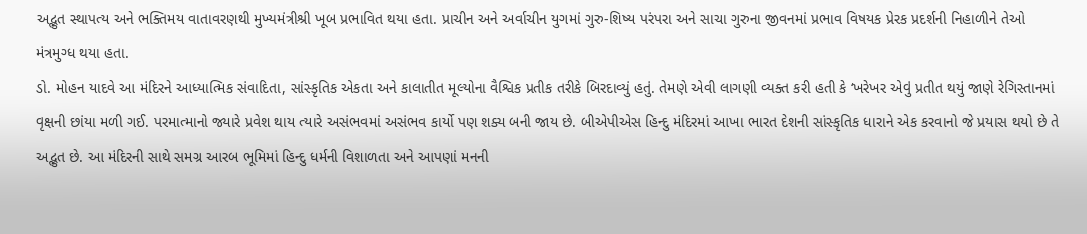અદ્ભુત સ્થાપત્ય અને ભક્તિમય વાતાવરણથી મુખ્યમંત્રીશ્રી ખૂબ પ્રભાવિત થયા હતા. પ્રાચીન અને અર્વાચીન યુગમાં ગુરુ-શિષ્ય પરંપરા અને સાચા ગુરુના જીવનમાં પ્રભાવ વિષયક પ્રેરક પ્રદર્શની નિહાળીને તેઓ મંત્રમુગ્ધ થયા હતા.
ડો. મોહન યાદવે આ મંદિરને આધ્યાત્મિક સંવાદિતા, સાંસ્કૃતિક એકતા અને કાલાતીત મૂલ્યોના વૈશ્વિક પ્રતીક તરીકે બિરદાવ્યું હતું. તેમણે એવી લાગણી વ્યક્ત કરી હતી કે ‘ખરેખર એવું પ્રતીત થયું જાણે રેગિસ્તાનમાં વૃક્ષની છાંયા મળી ગઈ. પરમાત્માનો જ્યારે પ્રવેશ થાય ત્યારે અસંભવમાં અસંભવ કાર્યો પણ શક્ય બની જાય છે. બીએપીએસ હિન્દુ મંદિરમાં આખા ભારત દેશની સાંસ્કૃતિક ધારાને એક કરવાનો જે પ્રયાસ થયો છે તે અદ્ભુત છે. આ મંદિરની સાથે સમગ્ર આરબ ભૂમિમાં હિન્દુ ધર્મની વિશાળતા અને આપણાં મનની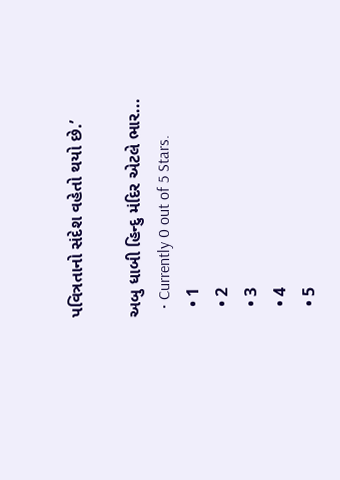પવિત્રતાનો સંદેશ વહેતો થયો છે.’

અબુ ધાબી હિન્દુ મંદિર એટલે ભાર...
  • Currently 0 out of 5 Stars.
  • 1
  • 2
  • 3
  • 4
  • 5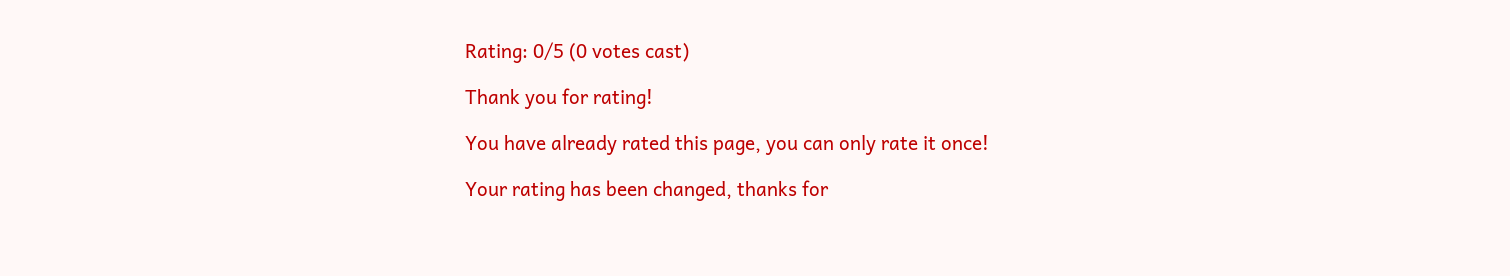Rating: 0/5 (0 votes cast)

Thank you for rating!

You have already rated this page, you can only rate it once!

Your rating has been changed, thanks for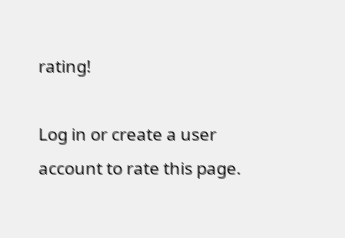rating!

Log in or create a user account to rate this page.